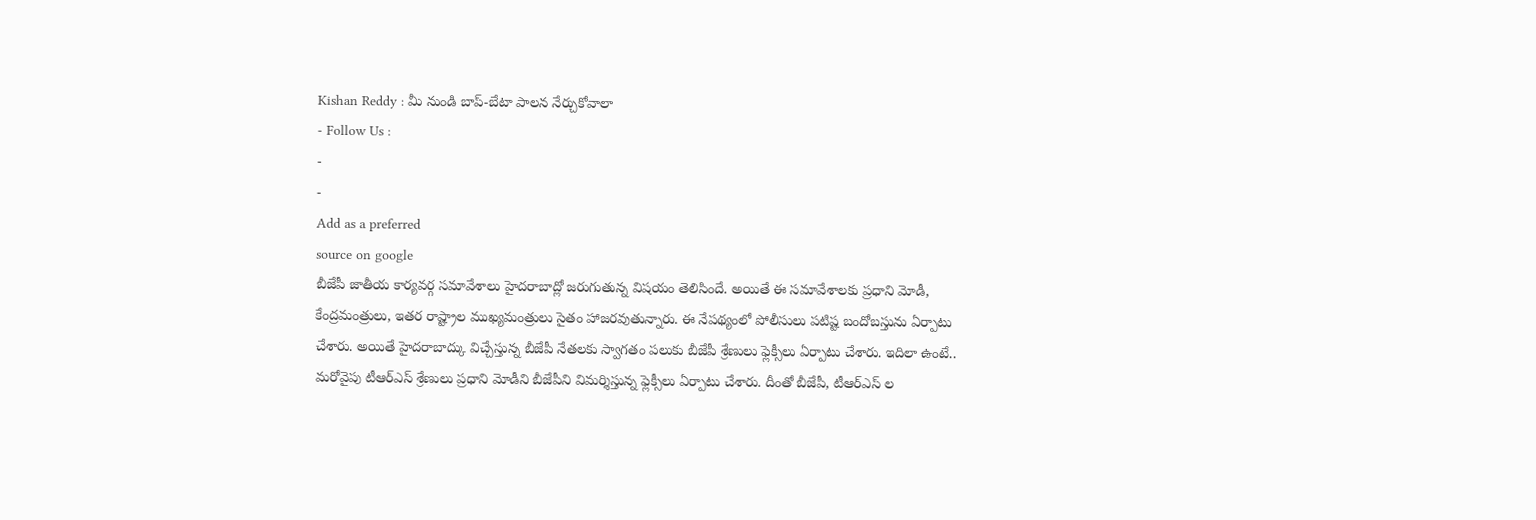Kishan Reddy : మీ నుండి బాప్-బేటా పాలన నేర్చుకోవాలా
- Follow Us :
-
-
Add as a preferred
source on google
బీజేపీ జాతీయ కార్యవర్గ సమావేశాలు హైదరాబాద్లో జరుగుతున్న విషయం తెలిసిందే. అయితే ఈ సమావేశాలకు ప్రధాని మోడీ, కేంద్రమంత్రులు, ఇతర రాష్ట్రాల ముఖ్యమంత్రులు సైతం హాజరవుతున్నారు. ఈ నేపథ్యంలో పోలీసులు పటిష్ట బందోబస్తును ఏర్పాటు చేశారు. అయితే హైదరాబాద్కు విచ్చేస్తున్న బీజేపీ నేతలకు స్వాగతం పలుకు బీజేపీ శ్రేణులు ఫ్లెక్సీలు ఏర్పాటు చేశారు. ఇదిలా ఉంటే.. మరోవైపు టీఆర్ఎస్ శ్రేణులు ప్రధాని మోడీని బీజేపీని విమర్శిస్తున్న ఫ్లెక్సీలు ఏర్పాటు చేశారు. దీంతో బీజేపీ, టీఆర్ఎస్ ల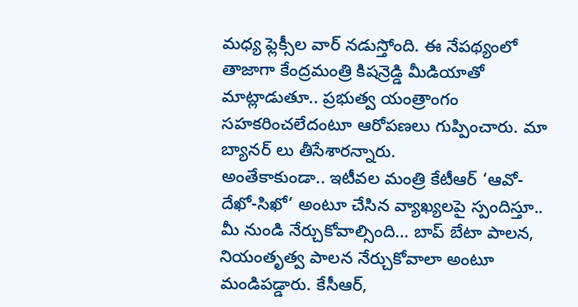మధ్య ఫ్లెక్సీల వార్ నడుస్తోంది. ఈ నేపథ్యంలో తాజాగా కేంద్రమంత్రి కిషన్రెడ్డి మీడియాతో మాట్లాడుతూ.. ప్రభుత్వ యంత్రాంగం సహకరించలేదంటూ ఆరోపణలు గుప్పించారు. మా బ్యానర్ లు తీసేశారన్నారు.
అంతేకాకుండా.. ఇటీవల మంత్రి కేటీఆర్ ‘ఆవో-దేఖో-సిఖో’ అంటూ చేసిన వ్యాఖ్యలపై స్పందిస్తూ.. మీ నుండి నేర్చుకోవాల్సింది… బాప్ బేటా పాలన, నియంతృత్వ పాలన నేర్చుకోవాలా అంటూ మండిపడ్డారు. కేసీఆర్,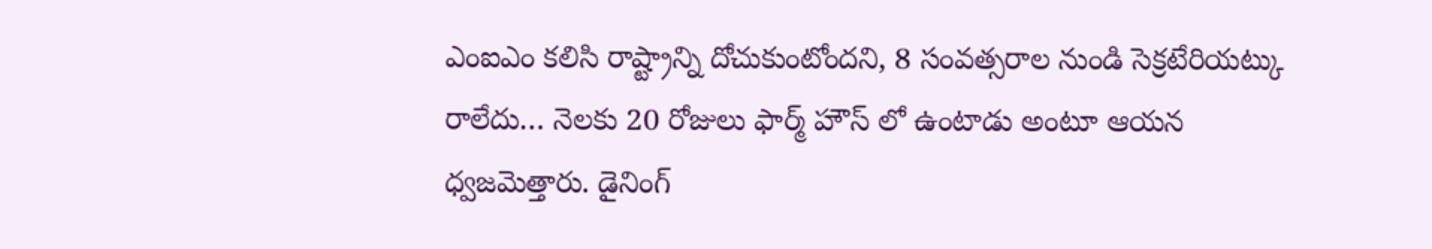ఎంఐఎం కలిసి రాష్ట్రాన్ని దోచుకుంటోందని, 8 సంవత్సరాల నుండి సెక్రటేరియట్కు రాలేదు… నెలకు 20 రోజులు ఫార్మ్ హౌస్ లో ఉంటాడు అంటూ ఆయన ధ్వజమెత్తారు. డైనింగ్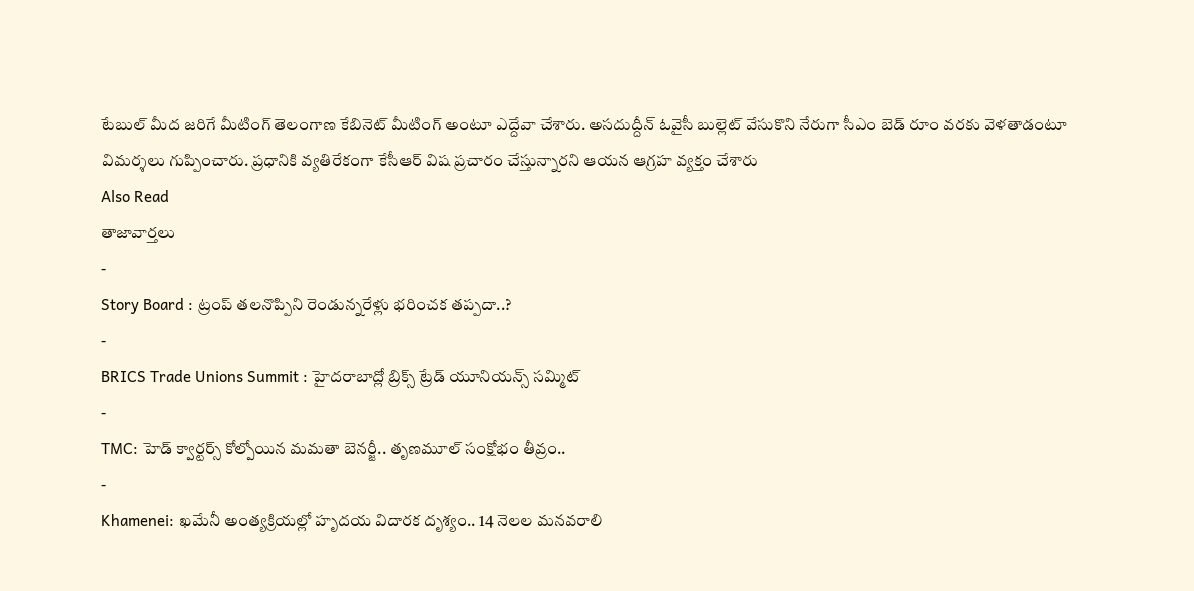టేబుల్ మీద జరిగే మీటింగ్ తెలంగాణ కేబినెట్ మీటింగ్ అంటూ ఎద్దేవా చేశారు. అసదుద్దీన్ ఓవైసీ బుల్లెట్ వేసుకొని నేరుగా సీఎం బెడ్ రూం వరకు వెళతాడంటూ విమర్శలు గుప్పించారు. ప్రధానికి వ్యతిరేకంగా కేసీఆర్ విష ప్రచారం చేస్తున్నారని ఆయన ఆగ్రహ వ్యక్తం చేశారు
Also Read
తాజావార్తలు
-
Story Board : ట్రంప్ తలనొప్పిని రెండున్నరేళ్లు భరించక తప్పదా..?
-
BRICS Trade Unions Summit : హైదరాబాద్లో బ్రిక్స్ ట్రేడ్ యూనియన్స్ సమ్మిట్
-
TMC: హెడ్ క్వార్టర్స్ కోల్పోయిన మమతా బెనర్జీ.. తృణమూల్ సంక్షోభం తీవ్రం..
-
Khamenei: ఖమేనీ అంత్యక్రియల్లో హృదయ విదారక దృశ్యం.. 14 నెలల మనవరాలి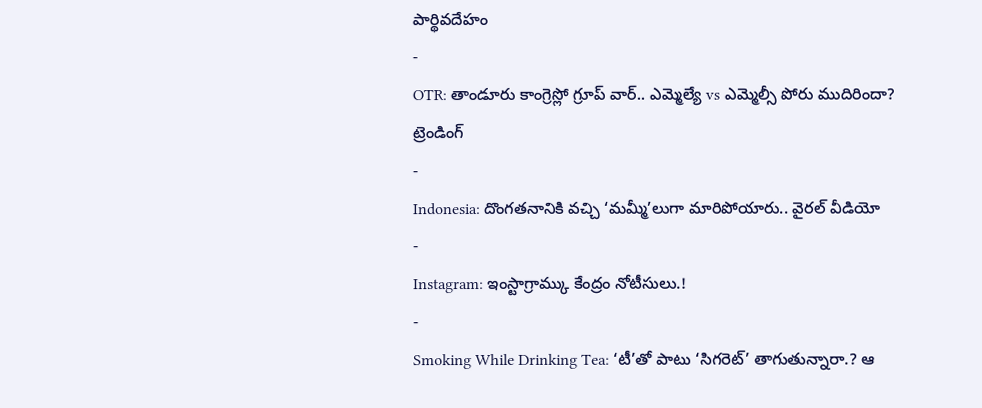పార్థివదేహం
-
OTR: తాండూరు కాంగ్రెస్లో గ్రూప్ వార్.. ఎమ్మెల్యే vs ఎమ్మెల్సీ పోరు ముదిరిందా?
ట్రెండింగ్
-
Indonesia: దొంగతనానికి వచ్చి ‘మమ్మీ’లుగా మారిపోయారు.. వైరల్ వీడియో
-
Instagram: ఇంస్టాగ్రామ్కు కేంద్రం నోటీసులు.!
-
Smoking While Drinking Tea: ‘టీ’తో పాటు ‘సిగరెట్’ తాగుతున్నారా.? ఆ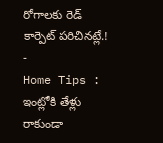రోగాలకు రెడ్ కార్పెట్ పరిచినట్లే.!
-
Home Tips : ఇంట్లోకి తేళ్లు రాకుండా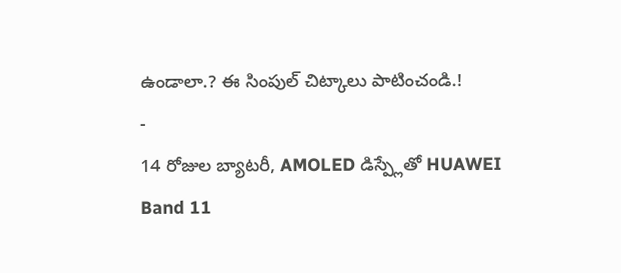ఉండాలా.? ఈ సింపుల్ చిట్కాలు పాటించండి.!
-
14 రోజుల బ్యాటరీ, AMOLED డిస్ప్లేతో HUAWEI Band 11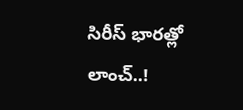సిరీస్ భారత్లో లాంచ్..!